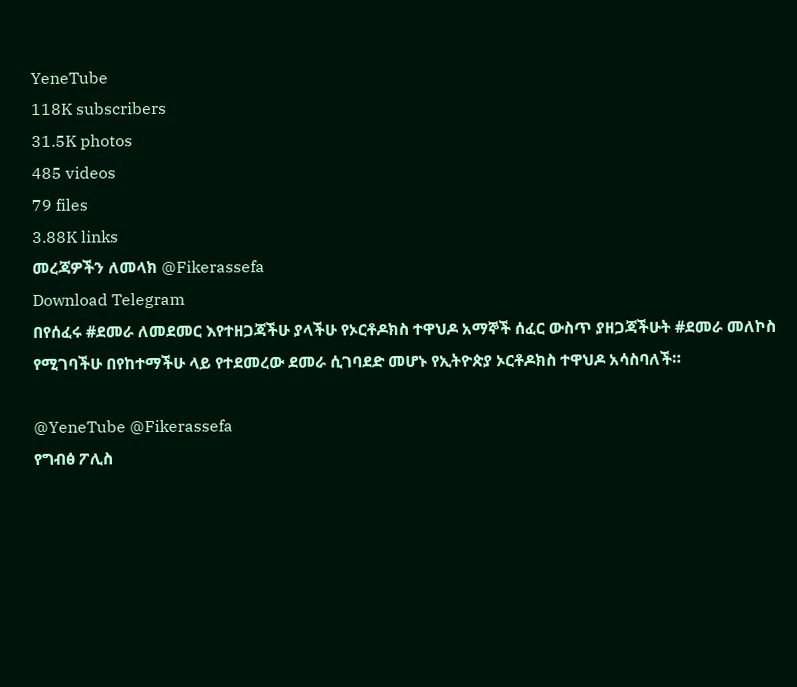YeneTube
118K subscribers
31.5K photos
485 videos
79 files
3.88K links
መረጃዎችን ለመላክ @Fikerassefa
Download Telegram
በየሰፈሩ #ደመራ ለመደመር እየተዘጋጃችሁ ያላችሁ የኦርቶዶክስ ተዋህዶ አማኞች ሰፈር ውስጥ ያዘጋጃችሁት #ደመራ መለኮስ የሚገባችሁ በየከተማችሁ ላይ የተደመረው ደመራ ሲገባደድ መሆኑ የኢትዮጵያ ኦርቶዶክስ ተዋህዶ አሳስባለች።

@YeneTube @Fikerassefa
የግብፅ ፖሊስ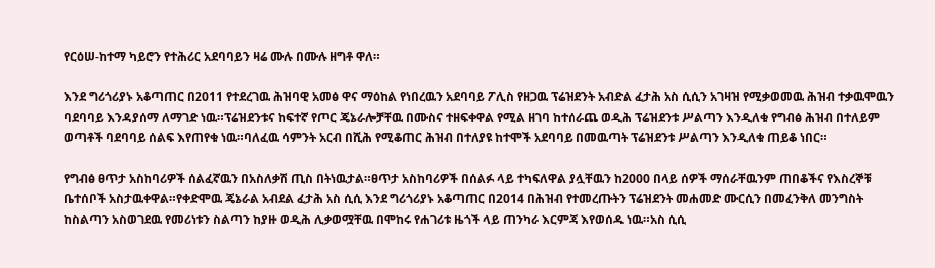የርዕሠ-ከተማ ካይሮን የተሕሪር አደባባይን ዛሬ ሙሉ በሙሉ ዘግቶ ዋለ።

እንደ ግሪጎሪያኑ አቆጣጠር በ2011 የተደረገዉ ሕዝባዊ አመፅ ዋና ማዕከል የነበረዉን አደባባይ ፖሊስ የዘጋዉ ፕሬዝደንት አብድል ፈታሕ አስ ሲሲን አገዛዝ የሚቃወመዉ ሕዝብ ተቃዉሞዉን ባደባባይ እንዳያሰማ ለማገድ ነዉ።ፕሬዝደንቱና ከፍተኛ የጦር ጄኔራሎቻቸዉ በሙስና ተዘፍቀዋል የሚል ዘገባ ከተሰራጨ ወዲሕ ፕሬዝደንቱ ሥልጣን እንዲለቁ የግብፅ ሕዝብ በተለይም ወጣቶች ባደባባይ ሰልፍ እየጠየቁ ነዉ።ባለፈዉ ሳምንት አርብ በሺሕ የሚቆጠር ሕዝብ በተለያዩ ከተሞች አደባባይ በመዉጣት ፕሬዝደንቱ ሥልጣን እንዲለቁ ጠይቆ ነበር።

የግብፅ ፀጥታ አስከባሪዎች ሰልፈኛዉን በአስለቃሽ ጢስ በትነዉታል።ፀጥታ አስከባሪዎች በሰልፉ ላይ ተካፍለዋል ያሏቸዉን ከ2000 በላይ ሰዎች ማሰራቸዉንም ጠበቆችና የእስረኞቹ ቤተሰቦች አስታዉቀዋል።የቀድሞዉ ጄኔራል አብደል ፈታሕ አስ ሲሲ እንደ ግሪጎሪያኑ አቆጣጠር በ2014 በሕዝብ የተመረጡትን ፕሬዝደንት መሐመድ ሙርሲን በመፈንቅለ መንግስት ከስልጣን አስወገደዉ የመሪነቱን ስልጣን ከያዙ ወዲሕ ሊቃወሟቸዉ በሞከሩ የሐገሪቱ ዜጎች ላይ ጠንካራ እርምጃ እየወሰዱ ነዉ።አስ ሲሲ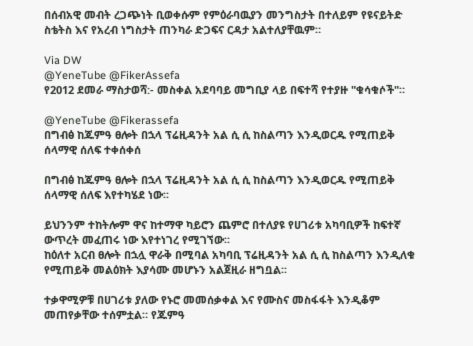በሰብአዊ መብት ረጋጭነት ቢወቀሱም የምዕራባዉያን መንግስታት በተለይም የዩናይትድ ስቴትስ እና የአረብ ነግስታት ጠንካራ ድጋፍና ርዳታ አልተለያቸዉም።

Via DW
@YeneTube @FikerAssefa
የ2012 ደመራ ማስታወሻ:- መስቀል አደባባይ መግቢያ ላይ በፍተሻ የተያዙ "ቁሳቁሶች"።

@YeneTube @Fikerassefa
በግብፅ ከጁምዓ ፀሎት በኋላ ፕሬዚዳንት አል ሲ ሲ ከስልጣን እንዲወርዱ የሚጠይቅ ሰላማዊ ሰለፍ ተቀሰቀሰ

በግብፅ ከጁምዓ ፀሎት በኋላ ፕሬዚዳንት አል ሲ ሲ ከስልጣን እንዲወርዱ የሚጠይቅ ሰላማዊ ሰለፍ እየተካሄደ ነው፡፡

ይህንንም ተከትሎም ዋና ከተማዋ ካይሮን ጨምሮ በተለያዩ የሀገሪቱ አካባቢዎች ከፍተኛ ውጥረት መፈጠሩ ነው እየተነገረ የሚገኘው፡፡
ከዕለተ አርብ ፀሎት በኋሏ ዋራቅ በሚባል አካባቢ ፕሬዚዳንት አል ሲ ሲ ከስልጣን እንዲለቁ የሚጠይቅ መልዕክት እያሳሙ መሆኑን አልጀዚራ ዘግቧል፡፡

ተቃዋሚዎቹ በሀገሪቱ ያለው የኑሮ መመሰቃቀል እና የሙስና መስፋፋት እንዲቆም መጠየቃቸው ተሰምቷል። የጁምዓ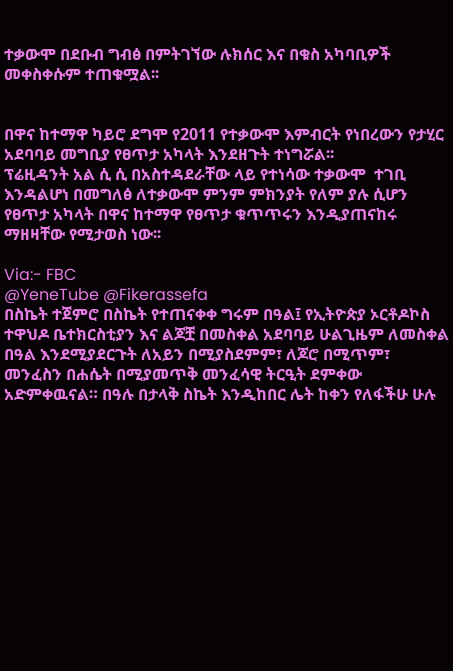ተቃውሞ በደቡብ ግብፅ በምትገኘው ሉክሰር እና በቁስ አካባቢዎች መቀስቀሱም ተጠቁሟል፡፡


በዋና ከተማዋ ካይሮ ደግሞ የ2011 የተቃውሞ እምብርት የነበረውን የታሂር አደባባይ መግቢያ የፀጥታ አካላት እንደዘጉት ተነግሯል፡፡
ፕሬዚዳንት አል ሲ ሲ በአስተዳደራቸው ላይ የተነሳው ተቃውሞ  ተገቢ እንዳልሆነ በመግለፅ ለተቃውሞ ምንም ምክንያት የለም ያሉ ሲሆን የፀጥታ አካላት በዋና ከተማዋ የፀጥታ ቁጥጥሩን እንዲያጠናከሩ ማዘዛቸው የሚታወስ ነው፡፡

Via:- FBC
@YeneTube @Fikerassefa
በስኬት ተጀምሮ በስኬት የተጠናቀቀ ግሩም በዓል፤ የኢትዮጵያ ኦርቶዶኮስ ተዋህዶ ቤተክርስቲያን እና ልጆቿ በመስቀል አደባባይ ሁልጊዜም ለመስቀል በዓል እንደሚያደርጉት ለአይን በሚያስደምም፣ ለጆሮ በሚጥም፣ መንፈስን በሐሴት በሚያመጥቅ መንፈሳዊ ትርዒት ደምቀው አድምቀዉናል። በዓሉ በታላቅ ስኬት እንዲከበር ሌት ከቀን የለፋችሁ ሁሉ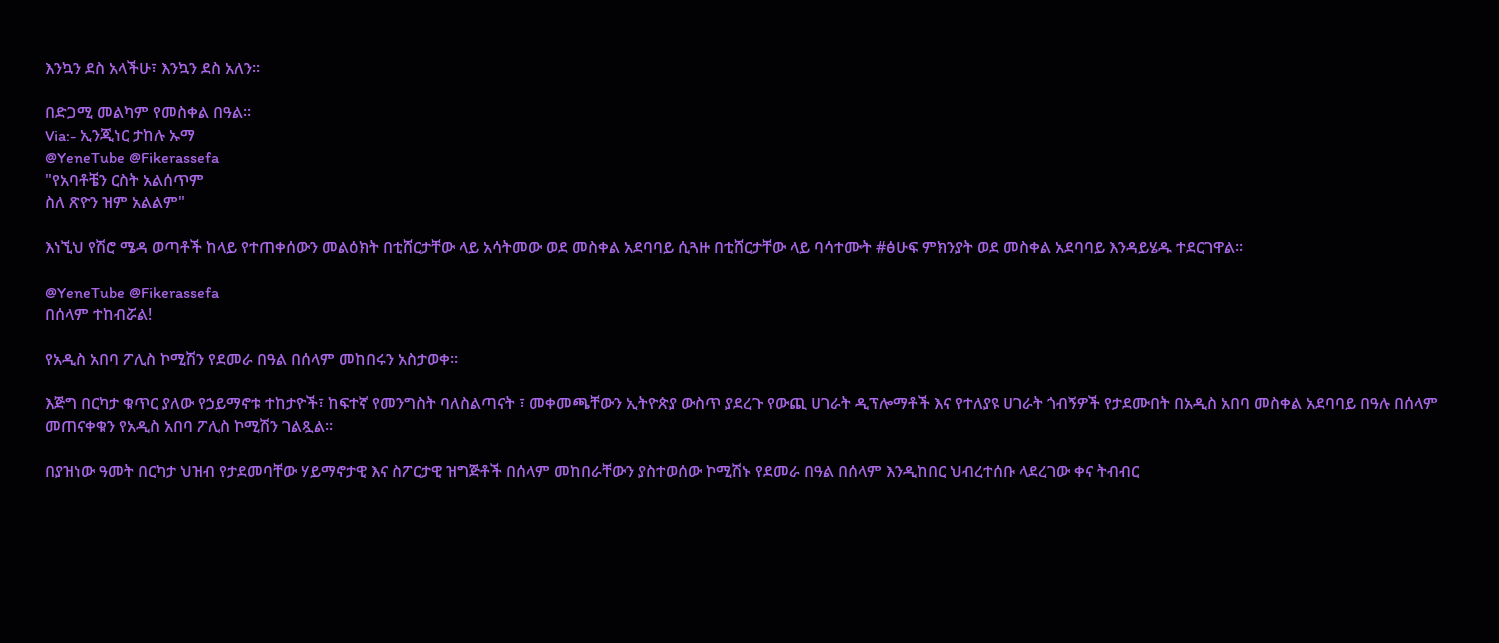እንኳን ደስ አላችሁ፣ እንኳን ደስ አለን።

በድጋሚ መልካም የመስቀል በዓል።
Via:- ኢንጂነር ታከሉ ኡማ
@YeneTube @Fikerassefa
"የአባቶቼን ርስት አልሰጥም
ስለ ጽዮን ዝም አልልም"

እነኚህ የሽሮ ሜዳ ወጣቶች ከላይ የተጠቀሰውን መልዕክት በቲሸርታቸው ላይ አሳትመው ወደ መስቀል አደባባይ ሲጓዙ በቲሸርታቸው ላይ ባሳተሙት #ፅሁፍ ምክንያት ወደ መስቀል አደባባይ እንዳይሄዱ ተደርገዋል።

@YeneTube @Fikerassefa
በሰላም ተከብሯል!

የአዲስ አበባ ፖሊስ ኮሚሽን የደመራ በዓል በሰላም መከበሩን አስታወቀ።

እጅግ በርካታ ቁጥር ያለው የኃይማኖቱ ተከታዮች፣ ከፍተኛ የመንግስት ባለስልጣናት ፣ መቀመጫቸውን ኢትዮጵያ ውስጥ ያደረጉ የውጪ ሀገራት ዲፕሎማቶች እና የተለያዩ ሀገራት ጎብኝዎች የታደሙበት በአዲስ አበባ መስቀል አደባባይ በዓሉ በሰላም መጠናቀቁን የአዲስ አበባ ፖሊስ ኮሚሽን ገልጿል፡፡

በያዝነው ዓመት በርካታ ህዝብ የታደመባቸው ሃይማኖታዊ እና ስፖርታዊ ዝግጅቶች በሰላም መከበራቸውን ያስተወሰው ኮሚሽኑ የደመራ በዓል በሰላም እንዲከበር ህብረተሰቡ ላደረገው ቀና ትብብር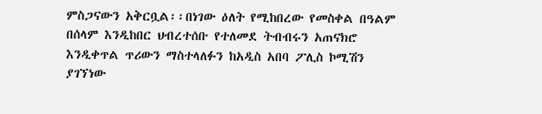ምስጋናውን አቅርቧል፡፡በነገው ዕለት የሚከበረው የመስቀል በዓልም በሰላም እንዲከበር ህብረተሰቡ የተለመደ ትብብሩን አጠናክሮ እንዲቀጥል ጥሪውን ማስተላለፉን ከአዲስ አበባ ፖሊስ ኮሚሽን ያገኘነው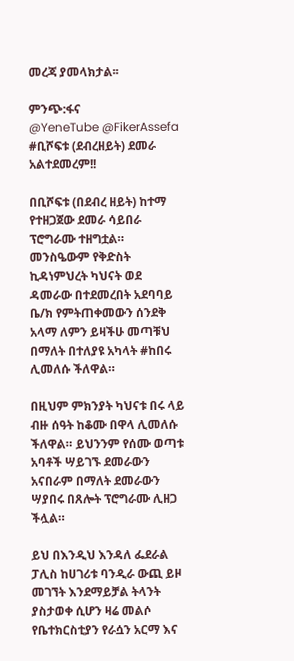መረጃ ያመላክታል፡፡

ምንጭ:ፋና
@YeneTube @FikerAssefa
#ቢሾፍቱ (ደብረዘይት) ደመራ አልተደመረም!!

በቢሾፍቱ (በደብረ ዘይት) ከተማ የተዘጋጀው ደመራ ሳይበራ ፕሮግራሙ ተዘግቷል። መንስዔውም የቅድስት ኪዳነምህረት ካህናት ወደ ዳመራው በተደመረበት አደባባይ ቤ/ክ የምትጠቀመውን ሰንደቅ አላማ ለምን ይዛችሁ መጣቹህ በማለት በተለያዩ አካላት #ከበሩ ሊመለሱ ችለዋል።

በዚህም ምክንያት ካህናቱ በሩ ላይ ብዙ ሰዓት ከቆሙ በዋላ ሊመለሱ ችለዋል። ይህንንም የሰሙ ወጣቱ አባቶች ሣይገኙ ደመራውን አናበራም በማለት ደመራውን ሣያበሩ በጸሎት ፕሮግራሙ ሊዘጋ ችሏል።

ይህ በእንዲህ እንዳለ ፌደራል ፓሊስ ከሀገሪቱ ባንዲራ ውጪ ይዞ መገኘት እንደማይቻል ትላንት ያስታወቀ ሲሆን ዛሬ መልሶ የቤተክርስቲያን የራሷን አርማ እና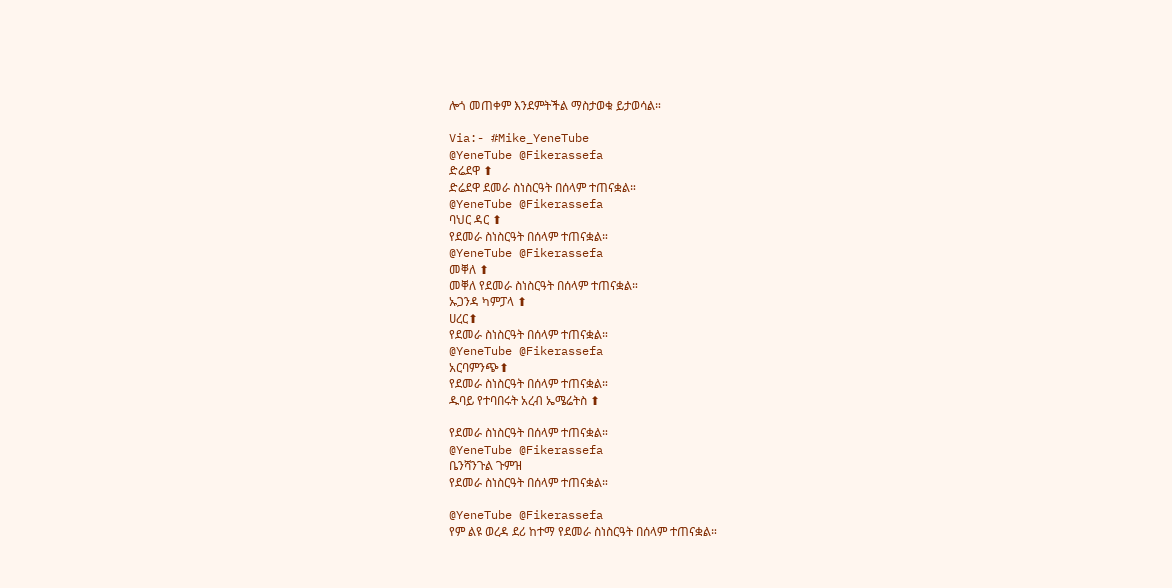ሎጎ መጠቀም እንደምትችል ማስታወቁ ይታወሳል።

Via:- #Mike_YeneTube
@YeneTube @Fikerassefa
ድሬደዋ ⬆
ድሬደዋ ደመራ ስነስርዓት በሰላም ተጠናቋል።
@YeneTube @Fikerassefa
ባህር ዳር ⬆
የደመራ ስነስርዓት በሰላም ተጠናቋል።
@YeneTube @Fikerassefa
መቐለ ⬆
መቐለ የደመራ ስነስርዓት በሰላም ተጠናቋል።
ኡጋንዳ ካምፓላ ⬆
ሀረር⬆
የደመራ ስነስርዓት በሰላም ተጠናቋል።
@YeneTube @Fikerassefa
አርባምንጭ⬆
የደመራ ስነስርዓት በሰላም ተጠናቋል።
ዱባይ የተባበሩት አረብ ኤሜሬትስ ⬆

የደመራ ስነስርዓት በሰላም ተጠናቋል።
@YeneTube @Fikerassefa
ቤንሻንጉል ጉምዝ
የደመራ ስነስርዓት በሰላም ተጠናቋል።

@YeneTube @Fikerassefa
የም ልዩ ወረዳ ደሪ ከተማ የደመራ ስነስርዓት በሰላም ተጠናቋል።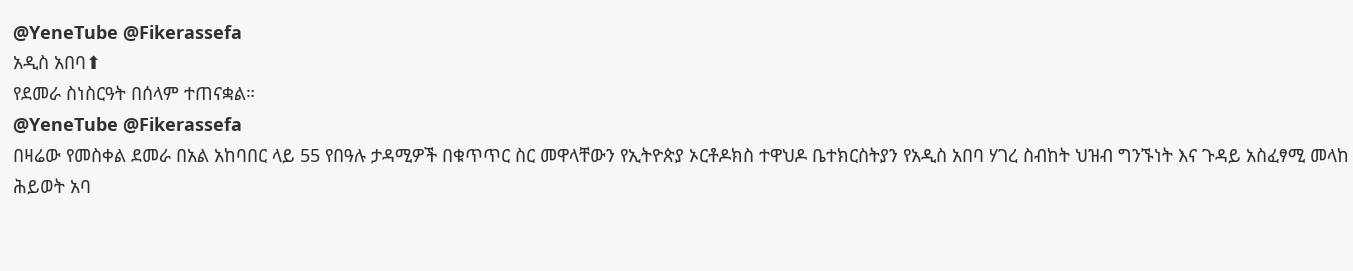@YeneTube @Fikerassefa
አዲስ አበባ⬆
የደመራ ስነስርዓት በሰላም ተጠናቋል።
@YeneTube @Fikerassefa
በዛሬው የመስቀል ደመራ በአል አከባበር ላይ 55 የበዓሉ ታዳሚዎች በቁጥጥር ስር መዋላቸውን የኢትዮጵያ ኦርቶዶክስ ተዋህዶ ቤተክርስትያን የአዲስ አበባ ሃገረ ስብከት ህዝብ ግንኙነት እና ጉዳይ አስፈፃሚ መላከ ሕይወት አባ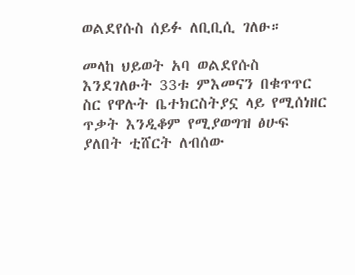ወልደየሱስ ሰይፉ ለቢቢሲ ገለፁ።

መላከ ህይወት አባ ወልደየሱስ እንደገለፁት 33ቱ ምእመናን በቁጥጥር ስር የዋሉት ቤተክርስትያኗ ላይ የሚሰነዘር ጥቃት እንዲቆም የሚያወግዝ ፅሁፍ ያለበት ቲሸርት ለብሰው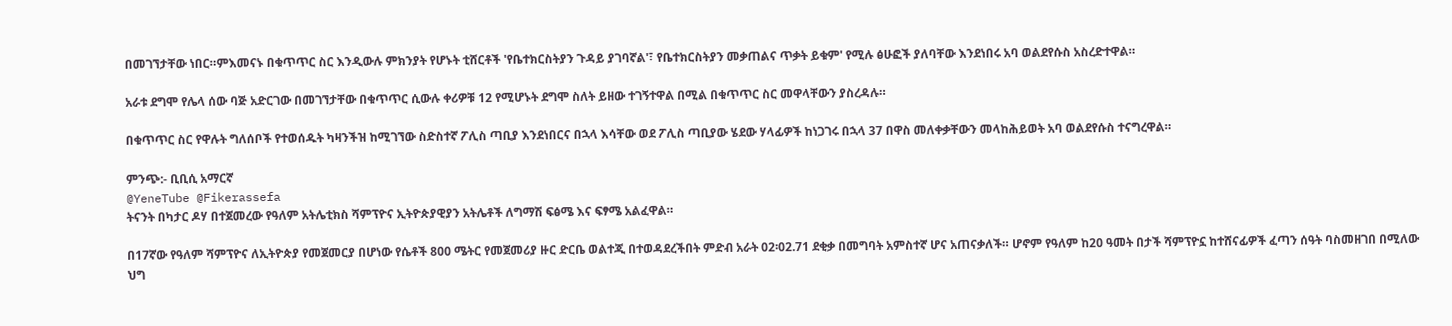በመገኘታቸው ነበር።ምእመናኑ በቁጥጥር ስር እንዲውሉ ምክንያት የሆኑት ቲሸርቶች 'የቤተክርስትያን ጉዳይ ያገባኛል'፣ የቤተክርስትያን መቃጠልና ጥቃት ይቁም' የሚሉ ፅሁፎች ያለባቸው እንደነበሩ አባ ወልደየሱስ አስረድተዋል።

አራቱ ደግሞ የሌላ ሰው ባጅ አድርገው በመገኘታቸው በቁጥጥር ሲውሉ ቀሪዎቹ 12 የሚሆኑት ደግሞ ስለት ይዘው ተገኝተዋል በሚል በቁጥጥር ስር መዋላቸውን ያስረዳሉ።

በቁጥጥር ስር የዋሉት ግለሰቦች የተወሰዱት ካዛንችዝ ከሚገኘው ስድስተኛ ፖሊስ ጣቢያ እንደነበርና በኋላ እሳቸው ወደ ፖሊስ ጣቢያው ሄደው ሃላፊዎች ከነጋገሩ በኋላ 37 በዋስ መለቀቃቸውን መላከሕይወት አባ ወልደየሱስ ተናግረዋል።

ምንጭ:- ቢቢሲ አማርኛ
@YeneTube @Fikerassefa
ትናንት በካታር ዶሃ በተጀመረው የዓለም አትሌቲክስ ሻምፕዮና ኢትዮጵያዊያን አትሌቶች ለግማሽ ፍፅሜ እና ፍፃሜ አልፈዋል።

በ17ኛው የዓለም ሻምፕዮና ለኢትዮጵያ የመጀመርያ በሆነው የሴቶች 800 ሜትር የመጀመሪያ ዙር ድርቤ ወልተጂ በተወዳደረችበት ምድብ አራት 02፡02.71 ደቂቃ በመግባት አምስተኛ ሆና አጠናቃለች። ሆኖም የዓለም ከ20 ዓመት በታች ሻምፕዮኗ ከተሸናፊዎች ፈጣን ሰዓት ባስመዘገበ በሚለው ህግ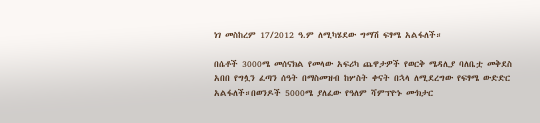ነገ መስከረም 17/2012 ዓ.ም ለሚካሄደው ግማሽ ፍፃሜ አልፋለች።

በሴቶች 3000ሜ መሰናክል የመላው አፍሪካ ጨዋታዎች የወርቅ ሜዳሊያ ባለቤቷ መቅደስ አበበ የግሏን ፈጣን ሰዓት በማስመዝብ ከሦስት ቀናት በኋላ ለሚደረግው የፍፃሜ ውድድር አልፋለች።በወንዶች 5000ሜ ያለፈው የዓለም ሻምፕዮኑ ሙክታር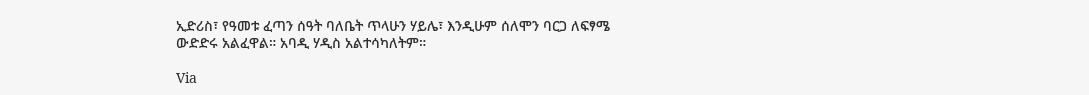ኢድሪስ፣ የዓመቱ ፈጣን ሰዓት ባለቤት ጥላሁን ሃይሌ፣ እንዲሁም ሰለሞን ባርጋ ለፍፃሜ ውድድሩ አልፈዋል። አባዲ ሃዲስ አልተሳካለትም።

Via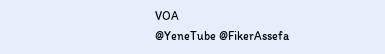VOA
@YeneTube @FikerAssefa